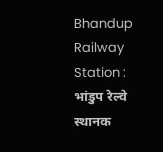Bhandup Railway Station : भांडुप रेल्वे स्थानक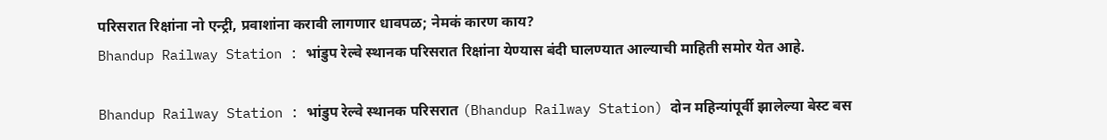परिसरात रिक्षांना नो एन्ट्री, प्रवाशांना करावी लागणार धावपळ; नेमकं कारण काय?
Bhandup Railway Station : भांडुप रेल्वे स्थानक परिसरात रिक्षांना येण्यास बंदी घालण्यात आल्याची माहिती समोर येत आहे.

Bhandup Railway Station : भांडुप रेल्वे स्थानक परिसरात (Bhandup Railway Station) दोन महिन्यांपूर्वी झालेल्या बेस्ट बस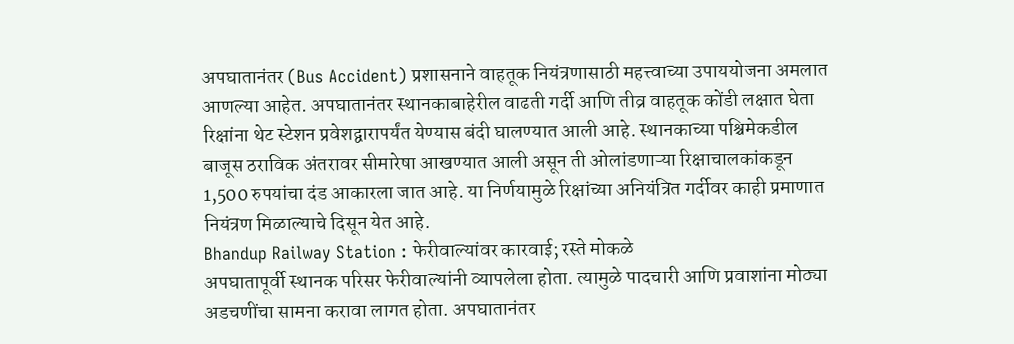अपघातानंतर (Bus Accident) प्रशासनाने वाहतूक नियंत्रणासाठी महत्त्वाच्या उपाययोजना अमलात आणल्या आहेत. अपघातानंतर स्थानकाबाहेरील वाढती गर्दी आणि तीव्र वाहतूक कोंडी लक्षात घेता रिक्षांना थेट स्टेशन प्रवेशद्वारापर्यंत येण्यास बंदी घालण्यात आली आहे. स्थानकाच्या पश्चिमेकडील बाजूस ठराविक अंतरावर सीमारेषा आखण्यात आली असून ती ओलांडणाऱ्या रिक्षाचालकांकडून 1,500 रुपयांचा दंड आकारला जात आहे. या निर्णयामुळे रिक्षांच्या अनियंत्रित गर्दीवर काही प्रमाणात नियंत्रण मिळाल्याचे दिसून येत आहे.
Bhandup Railway Station : फेरीवाल्यांवर कारवाई; रस्ते मोकळे
अपघातापूर्वी स्थानक परिसर फेरीवाल्यांनी व्यापलेला होता. त्यामुळे पादचारी आणि प्रवाशांना मोठ्या अडचणींचा सामना करावा लागत होता. अपघातानंतर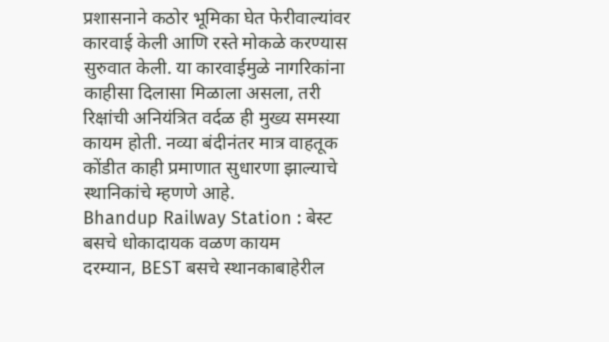प्रशासनाने कठोर भूमिका घेत फेरीवाल्यांवर कारवाई केली आणि रस्ते मोकळे करण्यास सुरुवात केली. या कारवाईमुळे नागरिकांना काहीसा दिलासा मिळाला असला, तरी रिक्षांची अनियंत्रित वर्दळ ही मुख्य समस्या कायम होती. नव्या बंदीनंतर मात्र वाहतूक कोंडीत काही प्रमाणात सुधारणा झाल्याचे स्थानिकांचे म्हणणे आहे.
Bhandup Railway Station : बेस्ट बसचे धोकादायक वळण कायम
दरम्यान, BEST बसचे स्थानकाबाहेरील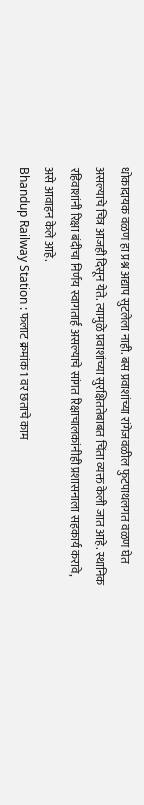धोकादायक वळण हा प्रश्न अद्याप सुटलेला नाही. बस प्रवाशांच्या रांगेजवळील फुटपाथलगत वळण घेत असल्याचे चित्र आजही दिसून येते. त्यामुळे प्रवाशांच्या सुरक्षिततेबाबत चिंता व्यक्त केली जात आहे. स्थानिक रहिवाशांनी रिक्षा बंदीचा निर्णय स्वागतार्ह असल्याचे सांगत रिक्षाचालकांनीही प्रशासनाला सहकार्य करावे, असे आवाहन केले आहे.
Bhandup Railway Station : फलाट क्रमांक 1 वर छताचे काम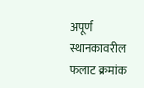अपूर्ण
स्थानकावरील फलाट क्रमांक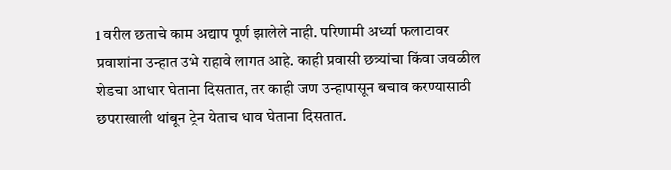1 वरील छताचे काम अद्याप पूर्ण झालेले नाही. परिणामी अर्ध्या फलाटावर प्रवाशांना उन्हात उभे राहावे लागत आहे. काही प्रवासी छत्र्यांचा किंवा जवळील शेडचा आधार घेताना दिसतात, तर काही जण उन्हापासून बचाव करण्यासाठी छपराखाली थांबून ट्रेन येताच धाव घेताना दिसतात.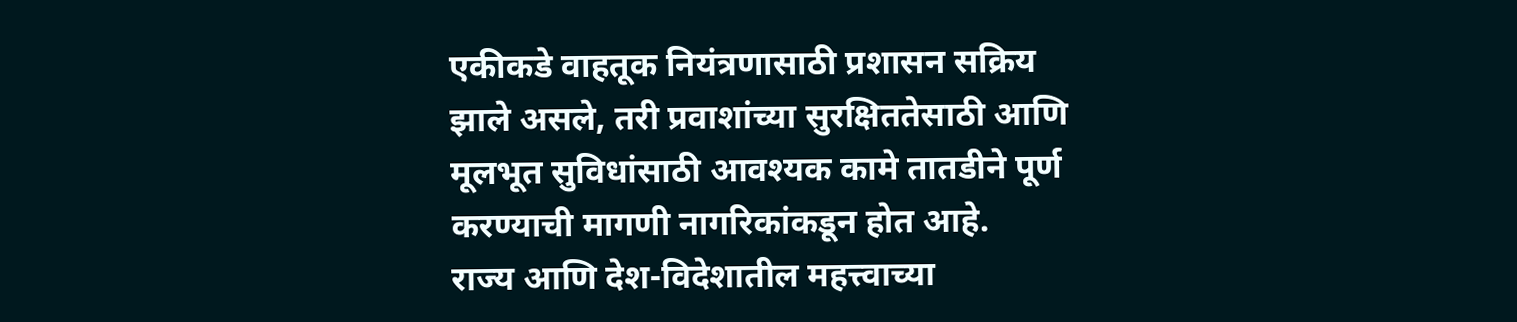एकीकडे वाहतूक नियंत्रणासाठी प्रशासन सक्रिय झाले असले, तरी प्रवाशांच्या सुरक्षिततेसाठी आणि मूलभूत सुविधांसाठी आवश्यक कामे तातडीने पूर्ण करण्याची मागणी नागरिकांकडून होत आहे.
राज्य आणि देश-विदेशातील महत्त्वाच्या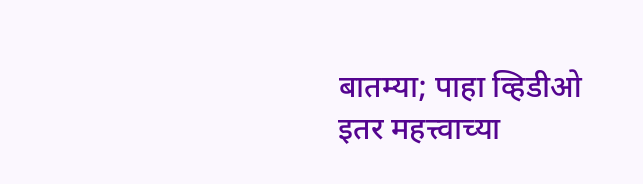बातम्या; पाहा व्हिडीओ
इतर महत्त्वाच्या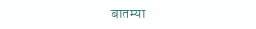बातम्या